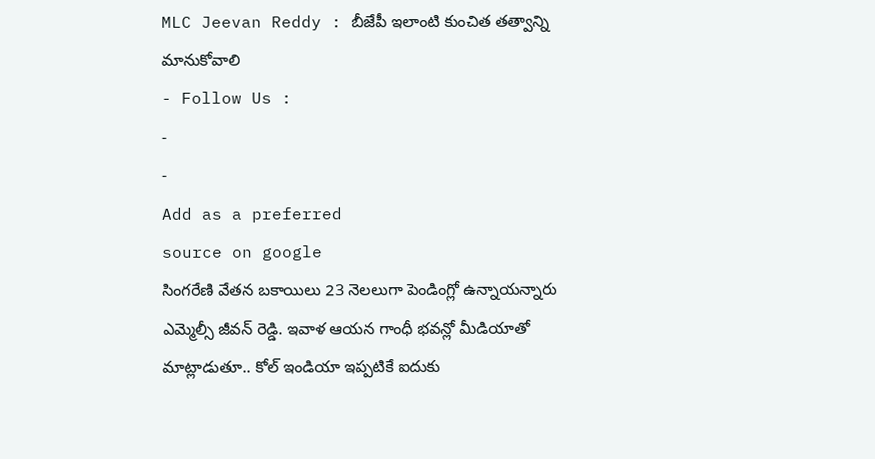MLC Jeevan Reddy : బీజేపీ ఇలాంటి కుంచిత తత్వాన్ని మానుకోవాలి
- Follow Us :
-
-
Add as a preferred
source on google
సింగరేణి వేతన బకాయిలు 23 నెలలుగా పెండింగ్లో ఉన్నాయన్నారు ఎమ్మెల్సీ జీవన్ రెడ్డి. ఇవాళ ఆయన గాంధీ భవన్లో మీడియాతో మాట్లాడుతూ.. కోల్ ఇండియా ఇప్పటికే ఐదుకు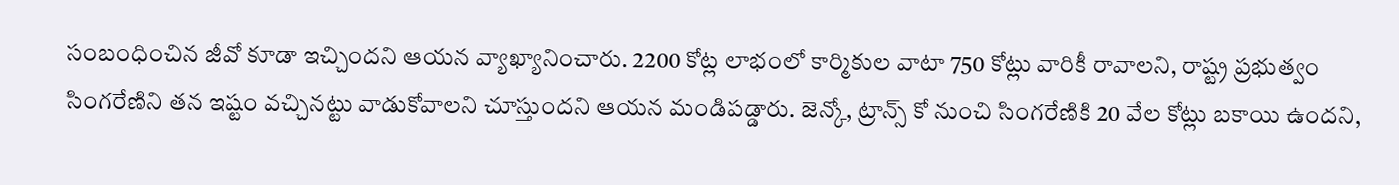సంబంధించిన జీవో కూడా ఇచ్చిందని ఆయన వ్యాఖ్యానించారు. 2200 కోట్ల లాభంలో కార్మికుల వాటా 750 కోట్లు వారికీ రావాలని, రాష్ట్ర ప్రభుత్వం సింగరేణిని తన ఇష్టం వచ్చినట్టు వాడుకోవాలని చూస్తుందని ఆయన మండిపడ్డారు. జెన్కో, ట్రాన్స్ కో నుంచి సింగరేణికి 20 వేల కోట్లు బకాయి ఉందని,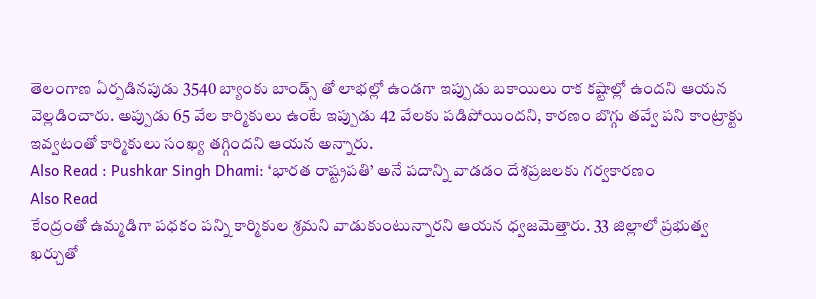తెలంగాణ ఏర్పడినపుడు 3540 బ్యాంకు బాండ్స్ తో లాభల్లో ఉండగా ఇప్పుడు బకాయిలు రాక కష్టాల్లో ఉందని ఆయన వెల్లడించారు. అప్పుడు 65 వేల కార్మికులు ఉంటే ఇప్పుడు 42 వేలకు పడిపోయిందని, కారణం బొగ్గు తవ్వే పని కాంట్రాక్టు ఇవ్వటంతో కార్మికులు సంఖ్య తగ్గిందని ఆయన అన్నారు.
Also Read : Pushkar Singh Dhami: ‘భారత రాష్ట్రపతి’ అనే పదాన్ని వాడడం దేశప్రజలకు గర్వకారణం
Also Read
కేంద్రంతో ఉమ్మడిగా పధకం పన్ని కార్మికుల శ్రమని వాడుకుంటున్నారని ఆయన ధ్వజమెత్తారు. 33 జిల్లాలో ప్రభుత్వ ఖర్చుతో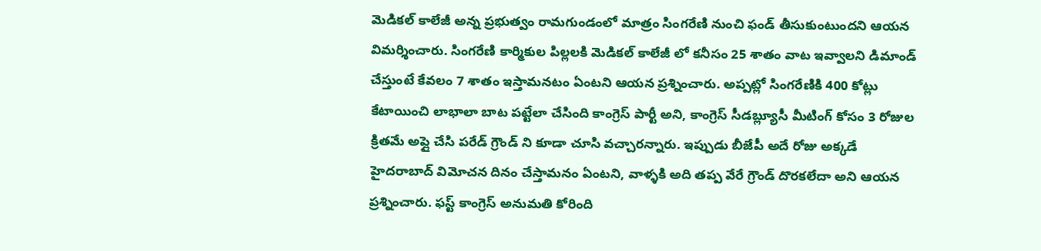మెడికల్ కాలేజీ అన్న ప్రభుత్వం రామగుండంలో మాత్రం సింగరేణి నుంచి ఫండ్ తీసుకుంటుందని ఆయన విమర్శించారు. సింగరేణి కార్మికుల పిల్లలకి మెడికల్ కాలేజీ లో కనీసం 25 శాతం వాట ఇవ్వాలని డిమాండ్ చేస్తుంటే కేవలం 7 శాతం ఇస్తామనటం ఏంటని ఆయన ప్రశ్నించారు. అప్పట్లో సింగరేణికి 400 కోట్లు కేటాయించి లాభాలా బాట పట్టేలా చేసింది కాంగ్రెస్ పార్టీ అని, కాంగ్రెస్ సీడబ్ల్యూసీ మీటింగ్ కోసం 3 రోజుల క్రితమే అప్లై చేసి పరేడ్ గ్రౌండ్ ని కూడా చూసి వచ్చారన్నారు. ఇప్పుడు బీజేపీ అదే రోజు అక్కడే హైదరాబాద్ విమోచన దినం చేస్తామనం ఏంటని, వాళ్ళకి అది తప్ప వేరే గ్రౌండ్ దొరకలేదా అని ఆయన ప్రశ్నించారు. ఫస్ట్ కాంగ్రెస్ అనుమతి కోరింది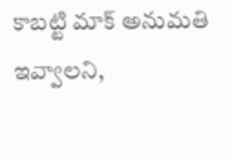కాబట్టి మాక్ అనుమతి ఇవ్వాలని,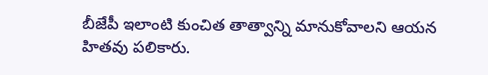బీజేపీ ఇలాంటి కుంచిత తాత్వాన్ని మానుకోవాలని ఆయన హితవు పలికారు.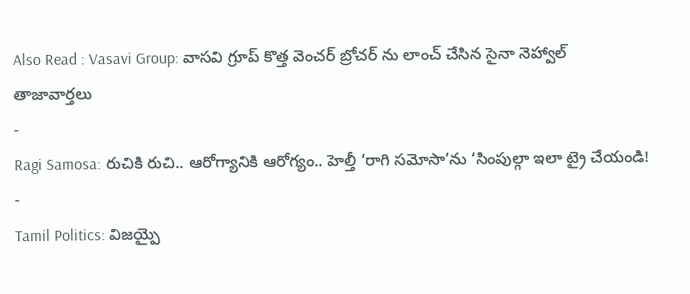Also Read : Vasavi Group: వాసవి గ్రూప్ కొత్త వెంచర్ బ్రోచర్ ను లాంచ్ చేసిన సైనా నెహ్వాల్
తాజావార్తలు
-
Ragi Samosa: రుచికి రుచి.. ఆరోగ్యానికి ఆరోగ్యం.. హెల్తీ ‘రాగి సమోసా’ను ‘సింపుల్గా ఇలా ట్రై చేయండి!
-
Tamil Politics: విజయ్పై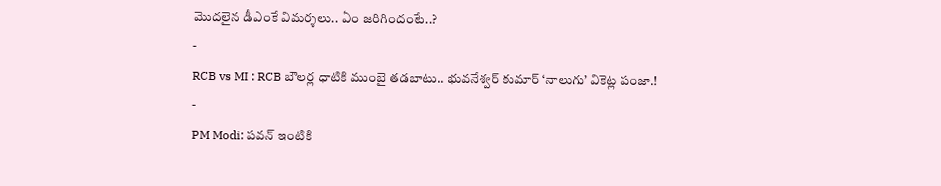మొదలైన డీఎంకే విమర్శలు.. ఏం జరిగిందంటే..?
-
RCB vs MI : RCB బౌలర్ల ధాటికి ముంబై తడబాటు.. భువనేశ్వర్ కుమార్ ‘నాలుగు’ వికెట్ల పంజా.!
-
PM Modi: పవన్ ఇంటికి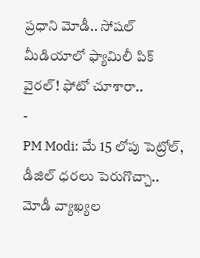ప్రధాని మోడీ.. సోషల్ మీడియాలో ఫ్యామిలీ పిక్ వైరల్! ఫోటో చూశారా..
-
PM Modi: మే 15 లోపు పెట్రోల్, డీజిల్ ధరలు పెరుగొచ్చా.. మోడీ వ్యాఖ్యల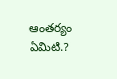ఆంతర్యం ఏమిటి.?